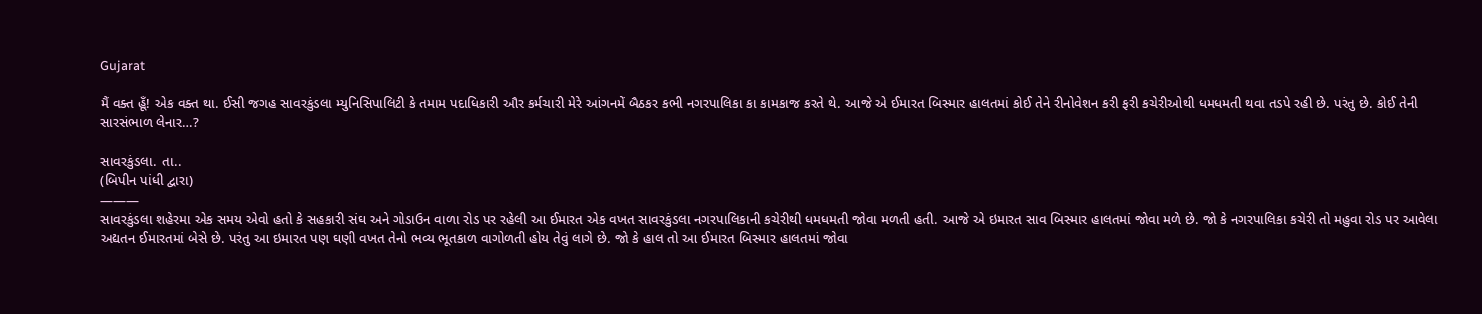Gujarat

મૈં વક્ત હૂઁ! એક વક્ત થા. ઈસી જગહ સાવરકુંડલા મ્યુનિસિપાલિટી કે તમામ પદાધિકારી ઔર કર્મચારી મેરે આંગનમેં બૈઠકર કભી નગરપાલિકા કા કામકાજ કરતે થે. આજે એ ઈમારત બિસ્માર હાલતમાં કોઈ તેને રીનોવેશન કરી ફરી કચેરીઓથી ધમધમતી થવા તડપે રહી છે. પરંતુ છે. કોઈ તેની સારસંભાળ લેનાર…?

સાવરકુંડલા. તા..
(બિપીન પાંધી દ્વારા)
———
સાવરકુંડલા શહેરમા એક સમય એવો હતો કે સહકારી સંઘ અને ગોડાઉન વાળા રોડ પર રહેલી આ ઈમારત એક વખત સાવરકુંડલા નગરપાલિકાની કચેરીથી ધમધમતી જોવા મળતી હતી. આજે એ ઇમારત સાવ બિસ્માર હાલતમાં જોવા મળે છે. જો કે નગરપાલિકા કચેરી તો મહુવા રોડ પર આવેલા અદ્યતન ઈમારતમાં બેસે છે. પરંતુ આ ઇમારત પણ ઘણી વખત તેનો ભવ્ય ભૂતકાળ વાગોળતી હોય તેવું લાગે છે. જો કે હાલ તો આ ઈમારત બિસ્માર હાલતમાં જોવા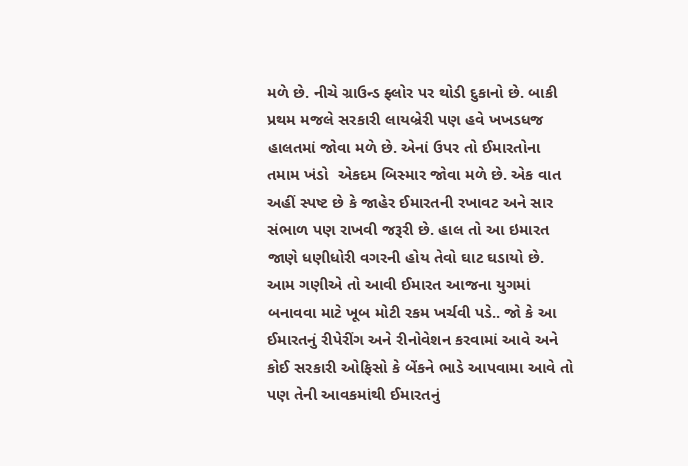મળે છે. નીચે ગ્રાઉન્ડ ફ્લોર પર થોડી દુકાનો છે. બાકી પ્રથમ મજલે સરકારી લાયબ્રેરી પણ હવે ખખડધજ હાલતમાં જોવા મળે છે. એનાં ઉપર તો ઈમારતોના તમામ ખંડો  એકદમ બિસ્માર જોવા મળે છે. એક વાત અહીં સ્પષ્ટ છે કે જાહેર ઈમારતની રખાવટ અને સાર સંભાળ પણ રાખવી જરૂરી છે. હાલ તો આ ઇમારત જાણે ધણીધોરી વગરની હોય તેવો ઘાટ ઘડાયો છે. આમ ગણીએ તો આવી ઈમારત આજના યુગમાં બનાવવા માટે ખૂબ મોટી રકમ ખર્ચવી પડે.. જો કે આ ઈમારતનું રીપેરીંગ અને રીનોવેશન કરવામાં આવે અને કોઈ સરકારી ઓફિસો કે બેંકને ભાડે આપવામા આવે તો પણ તેની આવકમાંથી ઈમારતનું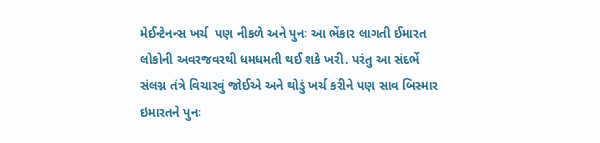મેઈન્ટેનન્સ ખર્ચ  પણ નીકળે અને પુનઃ આ ભેંકાર લાગતી ઈમારત લોકોની અવરજવરથી ધમધમતી થઈ શકે ખરી. પરંતુ આ સંદર્ભે સંલગ્ન તંત્રે વિચારવું જોઈએ અને થોડું ખર્ચ કરીને પણ સાવ બિસ્માર ઇમારતને પુનઃ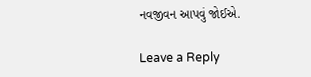નવજીવન આપવું જોઈએ.

Leave a Reply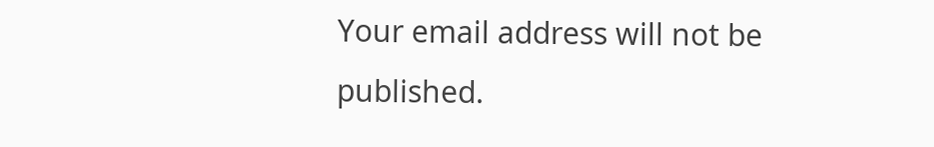Your email address will not be published.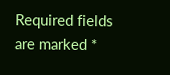Required fields are marked *